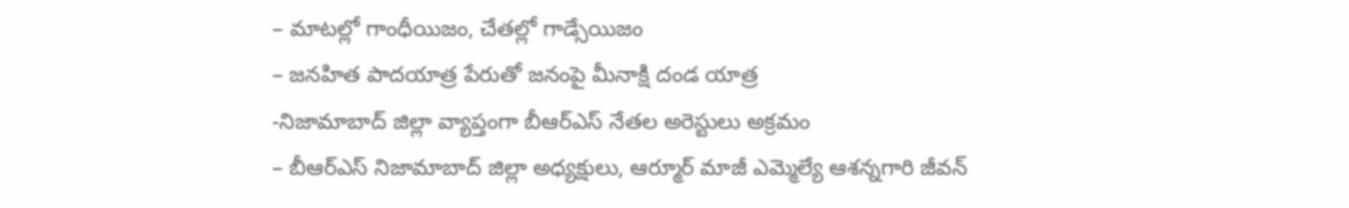– మాటల్లో గాంధీయిజం, చేతల్లో గాడ్సేయిజం
– జనహిత పాదయాత్ర పేరుతో జనంపై మీనాక్షి దండ యాత్ర
-నిజామాబాద్ జిల్లా వ్యాప్తంగా బీఆర్ఎస్ నేతల అరెస్టులు అక్రమం
– బీఆర్ఎస్ నిజామాబాద్ జిల్లా అధ్యక్షులు, ఆర్మూర్ మాజీ ఎమ్మెల్యే ఆశన్నగారి జీవన్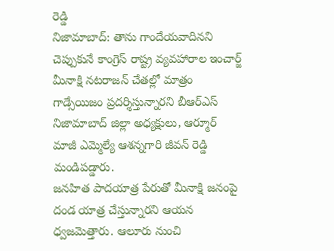రెడ్డి
నిజామాబాద్: తాను గాందేయవాదినని చెప్పుకునే కాంగ్రెస్ రాష్ట్ర వ్యవహారాల ఇంచార్జ్ మీనాక్షి నటరాజన్ చేతల్లో మాత్రం గాడ్సేయిజం ప్రదర్శిస్తున్నారని బీఆర్ఎస్ నిజామాబాద్ జిల్లా అధ్యక్షులు, ఆర్మూర్ మాజీ ఎమ్మెల్యే ఆశన్నగారి జీవన్ రెడ్డి మండిపడ్డారు.
జనహిత పాదయాత్ర పేరుతో మీనాక్షి జనంపై దండ యాత్ర చేస్తున్నారని ఆయన ధ్వజమెత్తారు. ఆలూరు నుంచి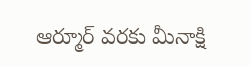ఆర్మూర్ వరకు మీనాక్షి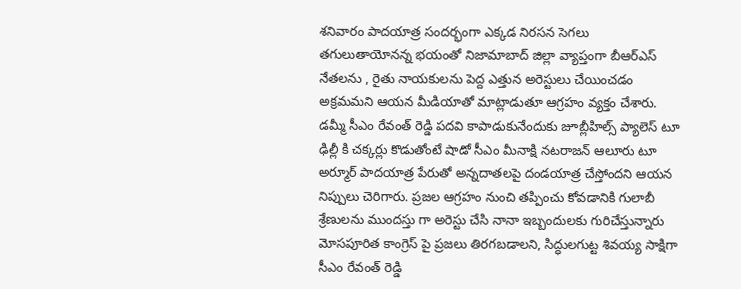శనివారం పాదయాత్ర సందర్భంగా ఎక్కడ నిరసన సెగలు తగులుతాయోనన్న భయంతో నిజామాబాద్ జిల్లా వ్యాప్తంగా బీఆర్ఎస్ నేతలను , రైతు నాయకులను పెద్ద ఎత్తున అరెస్టులు చేయించడం అక్రమమని ఆయన మీడియాతో మాట్లాడుతూ ఆగ్రహం వ్యక్తం చేశారు.
డమ్మీ సీఎం రేవంత్ రెడ్డి పదవి కాపాడుకునేందుకు జూబ్లీహిల్స్ ప్యాలెస్ టూ ఢిల్లీ కి చక్కర్లు కొడుతోంటే షాడో సీఎం మీనాక్షి నటరాజన్ ఆలూరు టూ అర్మూర్ పాదయాత్ర పేరుతో అన్నదాతలపై దండయాత్ర చేస్తోందని ఆయన నిప్పులు చెరిగారు. ప్రజల ఆగ్రహం నుంచి తప్పించు కోవడానికి గులాబీ శ్రేణులను ముందస్తు గా అరెస్టు చేసి నానా ఇబ్బందులకు గురిచేస్తున్నారు
మోసపూరిత కాంగ్రెస్ పై ప్రజలు తిరగబడాలని, సిద్ధులగుట్ట శివయ్య సాక్షిగా సీఎం రేవంత్ రెడ్డి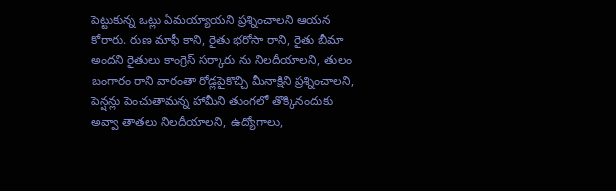పెట్టుకున్న ఒట్లు ఏమయ్యాయని ప్రశ్నించాలని ఆయన కోరారు. రుణ మాఫీ కాని, రైతు భరోసా రాని, రైతు బీమా అందని రైతులు కాంగ్రెస్ సర్కారు ను నిలదీయాలని, తులం బంగారం రాని వారంతా రోడ్లపైకొచ్చి మీనాక్షిని ప్రశ్నించాలని, పెన్షన్లు పెంచుతామన్న హామీని తుంగలో తొక్కినందుకు అవ్వా తాతలు నిలదీయాలని, ఉద్యోగాలు,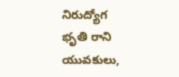నిరుద్యోగ భృతి రాని యువకులు,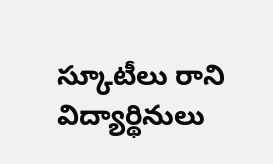స్కూటీలు రాని విద్యార్థినులు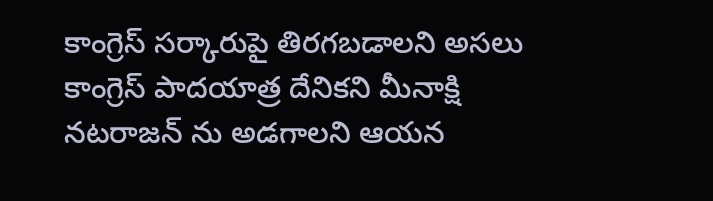కాంగ్రెస్ సర్కారుపై తిరగబడాలని అసలు కాంగ్రెస్ పాదయాత్ర దేనికని మీనాక్షి నటరాజన్ ను అడగాలని ఆయన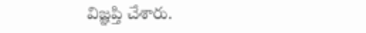విజ్ఞప్తి చేశారు.